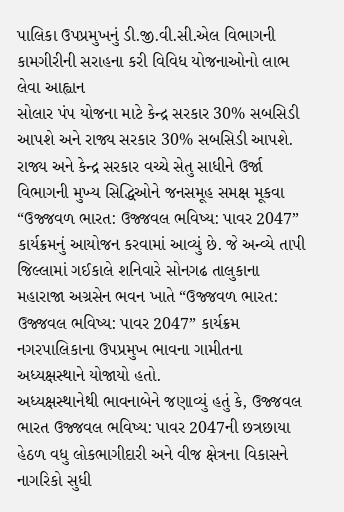પાલિકા ઉપપ્રમુખનું ડી.જી.વી.સી.એલ વિભાગની કામગીરીની સરાહના કરી વિવિધ યોજનાઓનો લાભ લેવા આહ્વાન
સોલાર પંપ યોજના માટે કેન્દ્ર સરકાર 30% સબસિડી આપશે અને રાજ્ય સરકાર 30% સબસિડી આપશે.
રાજ્ય અને કેન્દ્ર સરકાર વચ્ચે સેતુ સાધીને ઉર્જા વિભાગની મુખ્ય સિદ્ધિઓને જનસમૂહ સમક્ષ મૂકવા “ઉજ્જવળ ભારત: ઉજ્જવલ ભવિષ્ય: પાવર 2047” કાર્યક્રમનું આયોજન કરવામાં આવ્યું છે. જે અન્વ્યે તાપી જિલ્લામાં ગઈકાલે શનિવારે સોનગઢ તાલુકાના મહારાજા અગ્રસેન ભવન ખાતે “ઉજ્જવળ ભારત: ઉજ્જવલ ભવિષ્ય: પાવર 2047” કાર્યક્રમ નગરપાલિકાના ઉપપ્રમુખ ભાવના ગામીતના અધ્યક્ષસ્થાને યોજાયો હતો.
અધ્યક્ષસ્થાનેથી ભાવનાબેને જણાવ્યું હતું કે, ઉજ્જવલ ભારત ઉજ્જવલ ભવિષ્ય: પાવર 2047ની છત્રછાયા હેઠળ વધુ લોકભાગીદારી અને વીજ ક્ષેત્રના વિકાસને નાગરિકો સુધી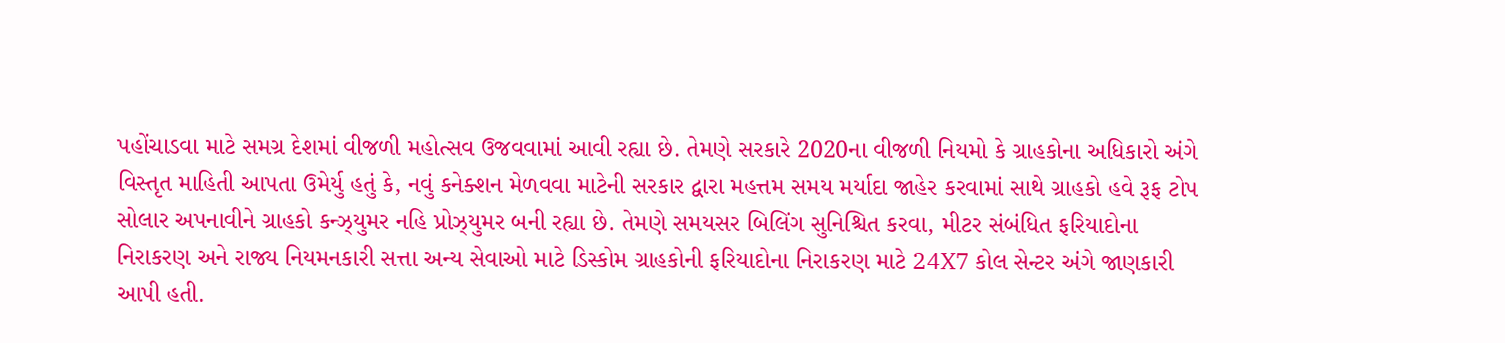પહોંચાડવા માટે સમગ્ર દેશમાં વીજળી મહોત્સવ ઉજવવામાં આવી રહ્યા છે. તેમણે સરકારે 2020ના વીજળી નિયમો કે ગ્રાહકોના અધિકારો અંગે વિસ્તૃત માહિતી આપતા ઉમેર્યુ હતું કે, નવું કનેક્શન મેળવવા માટેની સરકાર દ્વારા મહત્તમ સમય મર્યાદા જાહેર કરવામાં સાથે ગ્રાહકો હવે રૂફ ટોપ સોલાર અપનાવીને ગ્રાહકો કન્ઝ્યુમર નહિ પ્રોઝ્યુમર બની રહ્યા છે. તેમણે સમયસર બિલિંગ સુનિશ્ચિત કરવા, મીટર સંબંધિત ફરિયાદોના નિરાકરણ અને રાજ્ય નિયમનકારી સત્તા અન્ય સેવાઓ માટે ડિસ્કોમ ગ્રાહકોની ફરિયાદોના નિરાકરણ માટે 24X7 કોલ સેન્ટર અંગે જાણકારી આપી હતી.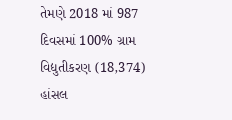તેમણે 2018 માં 987 દિવસમાં 100% ગ્રામ વિદ્યુતીકરણ (18,374) હાંસલ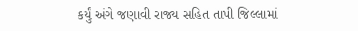કર્યું અંગે જણાવી રાજ્ય સહિત તાપી જિલ્લામાં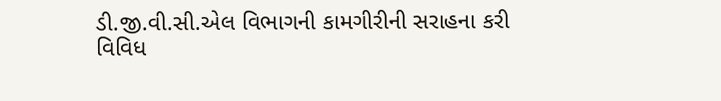ડી.જી.વી.સી.એલ વિભાગની કામગીરીની સરાહના કરી વિવિધ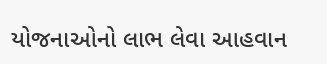યોજનાઓનો લાભ લેવા આહવાન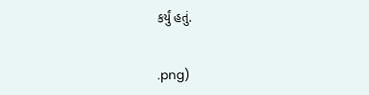કર્યું હતું.


.png)